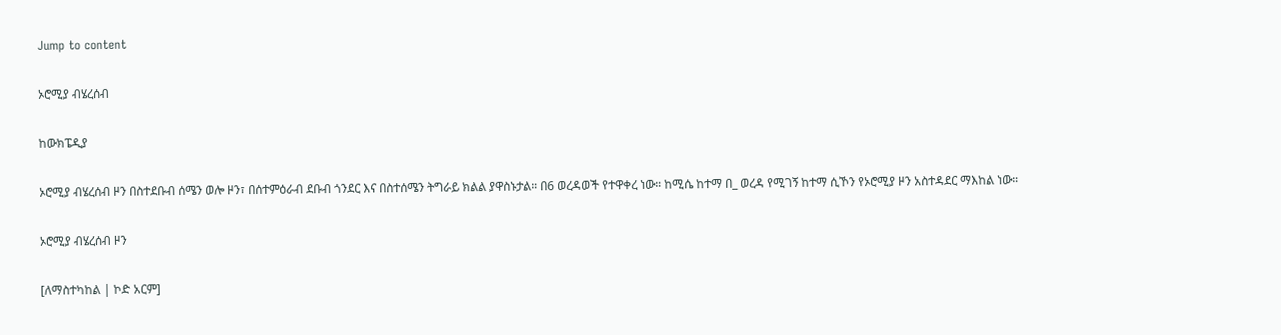Jump to content

ኦሮሚያ ብሄረሰብ

ከውክፔዲያ

ኦሮሚያ ብሄረሰብ ዞን በስተደቡብ ሰሜን ወሎ ዞን፣ በሰተምዕራብ ደቡብ ጎንደር እና በስተሰሜን ትግራይ ክልል ያዋስኑታል። በ6 ወረዳወች የተዋቀረ ነው። ከሚሴ ከተማ በ_ ወረዳ የሚገኝ ከተማ ሲኾን የኦሮሚያ ዞን አስተዳደር ማእከል ነው።

ኦሮሚያ ብሄረሰብ ዞን

[ለማስተካከል | ኮድ አርም]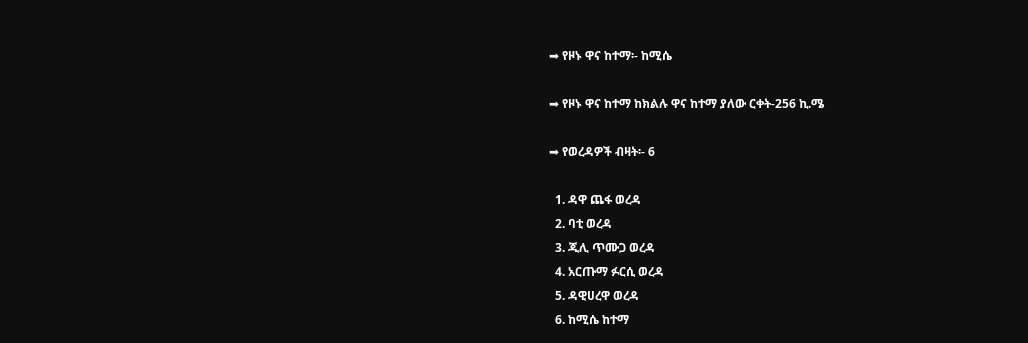➡ የዞኑ ዋና ከተማ፡- ከሚሴ

➡ የዞኑ ዋና ከተማ ከክልሉ ዋና ከተማ ያለው ርቀት-256 ኪ.ሜ

➡ የወረዳዎች ብዛት፡- 6

  1. ዳዋ ጨፋ ወረዳ
  2. ባቲ ወረዳ
  3. ጂሊ ጥሙጋ ወረዳ
  4. አርጡማ ፉርሲ ወረዳ
  5. ዳዊሀረዋ ወረዳ
  6. ከሚሴ ከተማ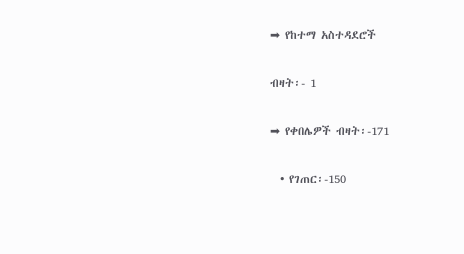➡ የከተማ አስተዳደሮች

ብዛት፡- 1

➡ የቀበሌዎች ብዛት፡-171

  • የገጠር፡-150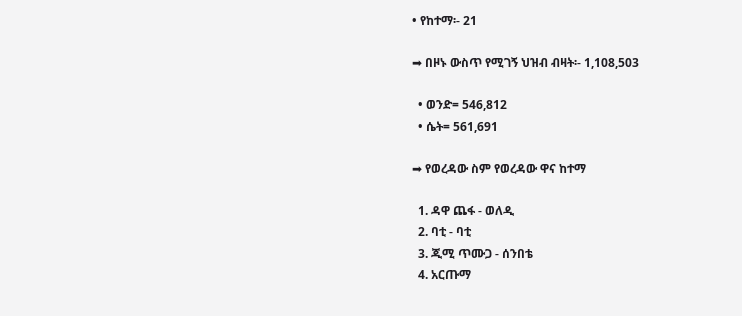• የከተማ፡- 21

➡ በዞኑ ውስጥ የሚገኝ ህዝብ ብዛት፡- 1,108,503

  • ወንድ= 546,812
  • ሴት= 561,691

➡ የወረዳው ስም የወረዳው ዋና ከተማ

  1. ዳዋ ጨፋ - ወለዲ
  2. ባቲ - ባቲ
  3. ጂሚ ጥሙጋ - ሰንበቴ
  4. አርጡማ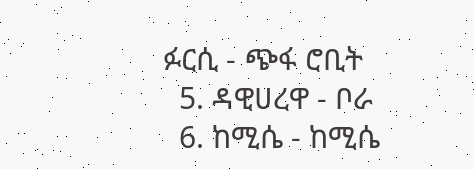ፉርሲ - ጭፋ ሮቢት
  5. ዳዊሀረዋ - ቦራ
  6. ከሚሴ - ከሚሴ